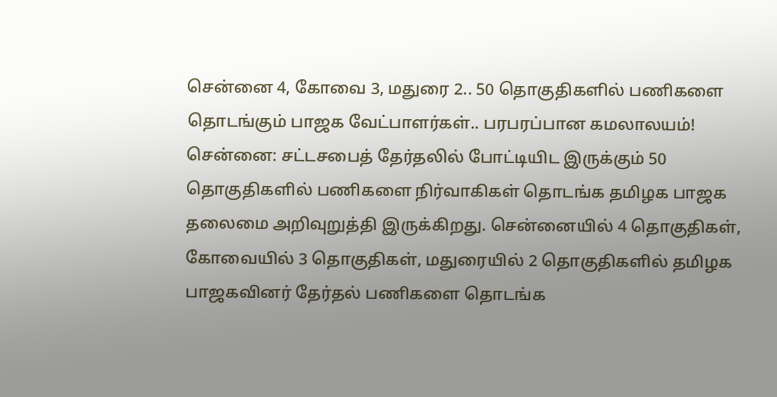சென்னை 4, கோவை 3, மதுரை 2.. 50 தொகுதிகளில் பணிகளை தொடங்கும் பாஜக வேட்பாளர்கள்.. பரபரப்பான கமலாலயம்!
சென்னை: சட்டசபைத் தேர்தலில் போட்டியிட இருக்கும் 50 தொகுதிகளில் பணிகளை நிர்வாகிகள் தொடங்க தமிழக பாஜக தலைமை அறிவுறுத்தி இருக்கிறது. சென்னையில் 4 தொகுதிகள், கோவையில் 3 தொகுதிகள், மதுரையில் 2 தொகுதிகளில் தமிழக பாஜகவினர் தேர்தல் பணிகளை தொடங்க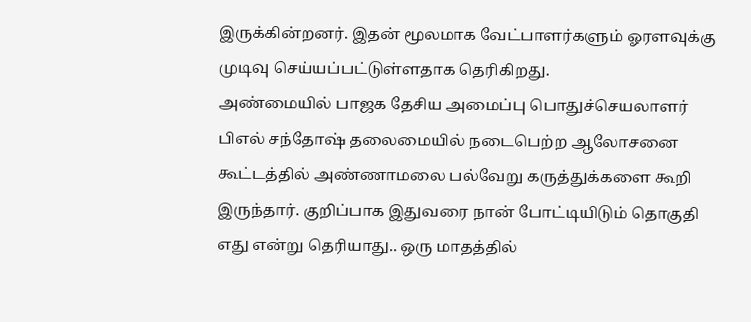இருக்கின்றனர். இதன் மூலமாக வேட்பாளர்களும் ஓரளவுக்கு முடிவு செய்யப்பட்டுள்ளதாக தெரிகிறது.
அண்மையில் பாஜக தேசிய அமைப்பு பொதுச்செயலாளர் பிஎல் சந்தோஷ் தலைமையில் நடைபெற்ற ஆலோசனை கூட்டத்தில் அண்ணாமலை பல்வேறு கருத்துக்களை கூறி இருந்தார். குறிப்பாக இதுவரை நான் போட்டியிடும் தொகுதி எது என்று தெரியாது.. ஒரு மாதத்தில்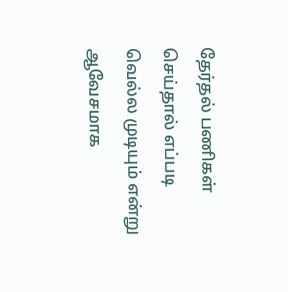தேர்தல் பணிகள் செய்தால் எப்படி வெல்ல முடியும் என்று ஆவேசமாக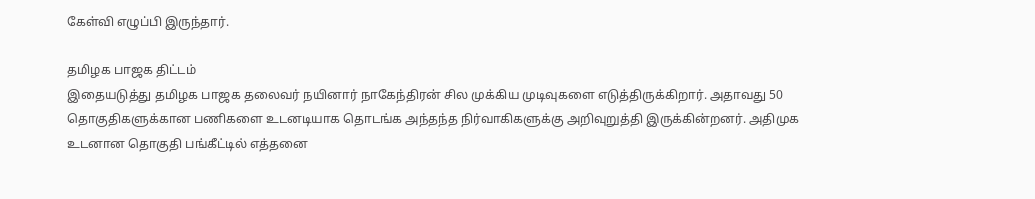கேள்வி எழுப்பி இருந்தார்.

தமிழக பாஜக திட்டம்
இதையடுத்து தமிழக பாஜக தலைவர் நயினார் நாகேந்திரன் சில முக்கிய முடிவுகளை எடுத்திருக்கிறார். அதாவது 50 தொகுதிகளுக்கான பணிகளை உடனடியாக தொடங்க அந்தந்த நிர்வாகிகளுக்கு அறிவுறுத்தி இருக்கின்றனர். அதிமுக உடனான தொகுதி பங்கீட்டில் எத்தனை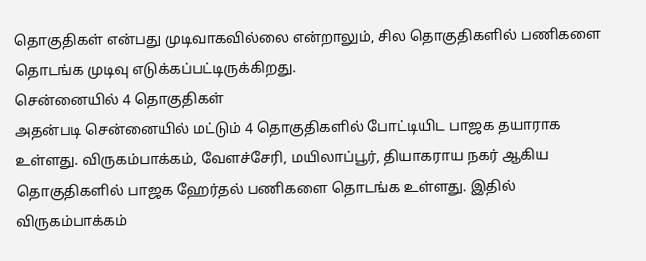தொகுதிகள் என்பது முடிவாகவில்லை என்றாலும், சில தொகுதிகளில் பணிகளை தொடங்க முடிவு எடுக்கப்பட்டிருக்கிறது.
சென்னையில் 4 தொகுதிகள்
அதன்படி சென்னையில் மட்டும் 4 தொகுதிகளில் போட்டியிட பாஜக தயாராக உள்ளது. விருகம்பாக்கம், வேளச்சேரி, மயிலாப்பூர், தியாகராய நகர் ஆகிய தொகுதிகளில் பாஜக ஹேர்தல் பணிகளை தொடங்க உள்ளது. இதில் விருகம்பாக்கம்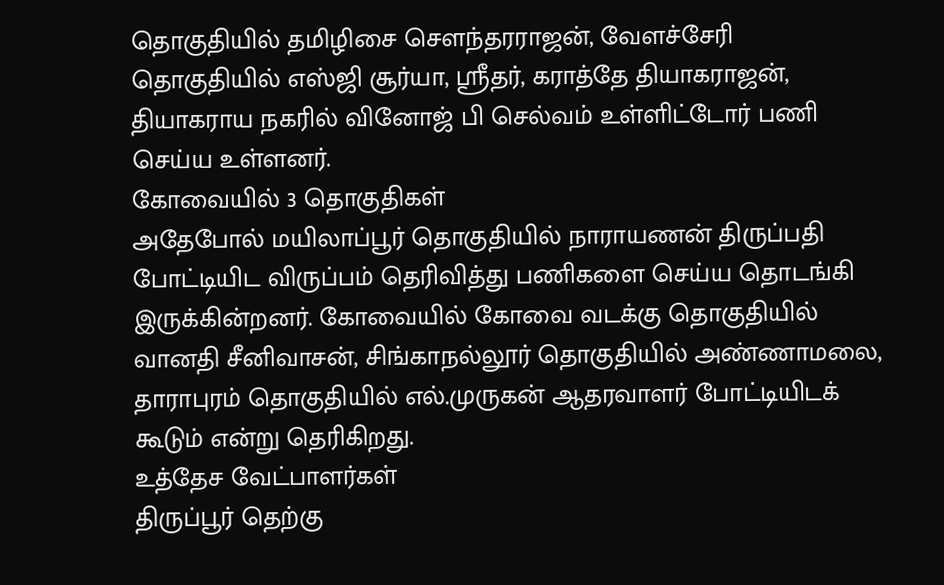தொகுதியில் தமிழிசை செளந்தரராஜன், வேளச்சேரி தொகுதியில் எஸ்ஜி சூர்யா, ஸ்ரீதர், கராத்தே தியாகராஜன், தியாகராய நகரில் வினோஜ் பி செல்வம் உள்ளிட்டோர் பணி செய்ய உள்ளனர்.
கோவையில் 3 தொகுதிகள்
அதேபோல் மயிலாப்பூர் தொகுதியில் நாராயணன் திருப்பதி போட்டியிட விருப்பம் தெரிவித்து பணிகளை செய்ய தொடங்கி இருக்கின்றனர். கோவையில் கோவை வடக்கு தொகுதியில் வானதி சீனிவாசன், சிங்காநல்லூர் தொகுதியில் அண்ணாமலை, தாராபுரம் தொகுதியில் எல்.முருகன் ஆதரவாளர் போட்டியிடக் கூடும் என்று தெரிகிறது.
உத்தேச வேட்பாளர்கள்
திருப்பூர் தெற்கு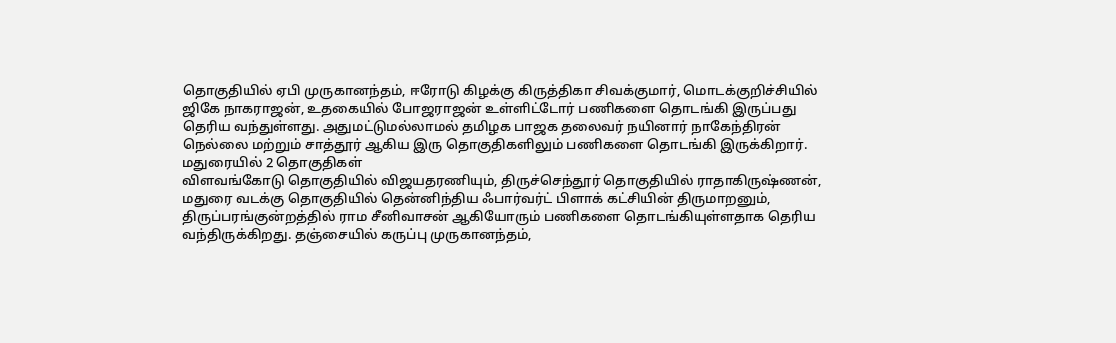தொகுதியில் ஏபி முருகானந்தம், ஈரோடு கிழக்கு கிருத்திகா சிவக்குமார், மொடக்குறிச்சியில் ஜிகே நாகராஜன், உதகையில் போஜராஜன் உள்ளிட்டோர் பணிகளை தொடங்கி இருப்பது தெரிய வந்துள்ளது. அதுமட்டுமல்லாமல் தமிழக பாஜக தலைவர் நயினார் நாகேந்திரன் நெல்லை மற்றும் சாத்தூர் ஆகிய இரு தொகுதிகளிலும் பணிகளை தொடங்கி இருக்கிறார்.
மதுரையில் 2 தொகுதிகள்
விளவங்கோடு தொகுதியில் விஜயதரணியும், திருச்செந்தூர் தொகுதியில் ராதாகிருஷ்ணன், மதுரை வடக்கு தொகுதியில் தென்னிந்திய ஃபார்வர்ட் பிளாக் கட்சியின் திருமாறனும், திருப்பரங்குன்றத்தில் ராம சீனிவாசன் ஆகியோரும் பணிகளை தொடங்கியுள்ளதாக தெரிய வந்திருக்கிறது. தஞ்சையில் கருப்பு முருகானந்தம்,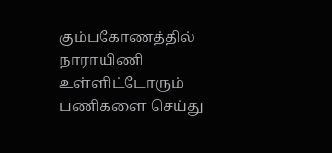கும்பகோணத்தில் நாராயிணி உள்ளிட்டோரும் பணிகளை செய்து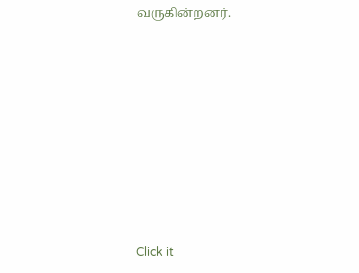வருகின்றனர்.












Click it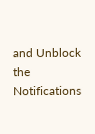and Unblock the Notifications